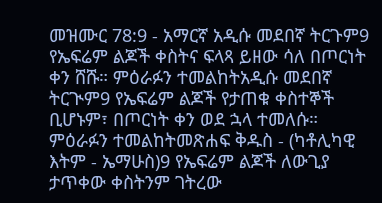መዝሙር 78:9 - አማርኛ አዲሱ መደበኛ ትርጉም9 የኤፍሬም ልጆች ቀስትና ፍላጻ ይዘው ሳለ በጦርነት ቀን ሸሹ። ምዕራፉን ተመልከትአዲሱ መደበኛ ትርጒም9 የኤፍሬም ልጆች የታጠቁ ቀስተኞች ቢሆኑም፣ በጦርነት ቀን ወደ ኋላ ተመለሱ። ምዕራፉን ተመልከትመጽሐፍ ቅዱስ - (ካቶሊካዊ እትም - ኤማሁስ)9 የኤፍሬም ልጆች ለውጊያ ታጥቀው ቀስትንም ገትረው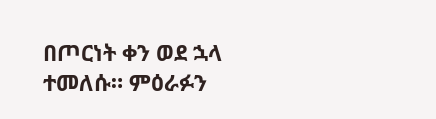በጦርነት ቀን ወደ ኋላ ተመለሱ። ምዕራፉን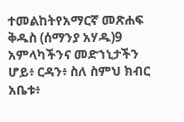ተመልከትየአማርኛ መጽሐፍ ቅዱስ (ሰማንያ አሃዱ)9 አምላካችንና መድኀኒታችን ሆይ፥ ርዳን፥ ስለ ስምህ ክብር አቤቱ፥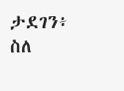ታደገን፥ ስለ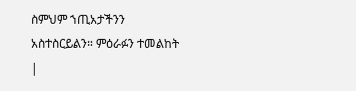ስምህም ኀጢአታችንን አስተስርይልን። ምዕራፉን ተመልከት |